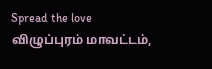Spread the love விழுப்புரம் மாவட்டம்,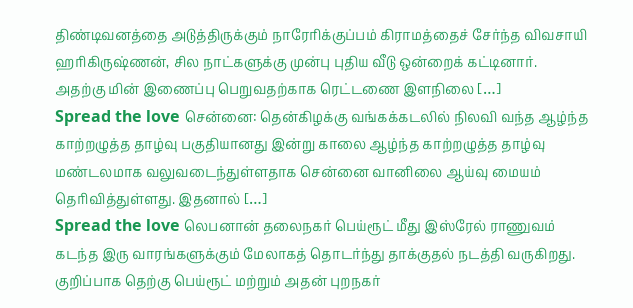திண்டிவனத்தை அடுத்திருக்கும் நாரேரிக்குப்பம் கிராமத்தைச் சேர்ந்த விவசாயி ஹரிகிருஷ்ணன், சில நாட்களுக்கு முன்பு புதிய வீடு ஒன்றைக் கட்டினார். அதற்கு மின் இணைப்பு பெறுவதற்காக ரெட்டணை இளநிலை […]
Spread the love சென்னை: தென்கிழக்கு வங்கக்கடலில் நிலவி வந்த ஆழ்ந்த காற்றழுத்த தாழ்வு பகுதியானது இன்று காலை ஆழ்ந்த காற்றழுத்த தாழ்வு மண்டலமாக வலுவடைந்துள்ளதாக சென்னை வானிலை ஆய்வு மையம் தெரிவித்துள்ளது. இதனால் […]
Spread the love லெபனான் தலைநகர் பெய்ரூட் மீது இஸ்ரேல் ராணுவம் கடந்த இரு வாரங்களுக்கும் மேலாகத் தொடர்ந்து தாக்குதல் நடத்தி வருகிறது. குறிப்பாக தெற்கு பெய்ரூட் மற்றும் அதன் புறநகர்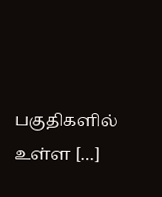பகுதிகளில் உள்ள […]